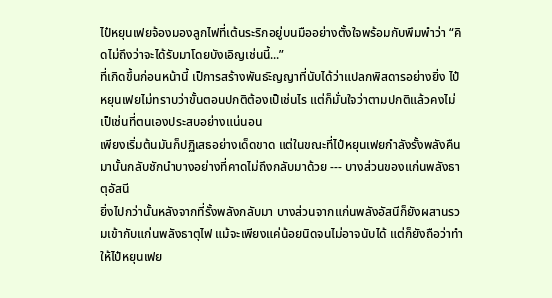ไป๋หยุนเฟยจ้องมองลูกไฟที่เต้นระริกอยู่บนมืออย่างตั้งใจพร้อมกับพึมพำว่า “คิดไม่ถึงว่าจะได้รับมาโดยบังเอิญเช่นนี้...”
ที่เกิดขึ้นก่อนหน้านี้ เป็การสร้างพันธะิญญาที่นับได้ว่าแปลกพิสดารอย่างยิ่ง ไป๋หยุนเฟยไม่ทราบว่าขั้นตอนปกติต้องเป็เช่นไร แต่ก็มั่นใจว่าตามปกติแล้วคงไม่เป็เช่นที่ตนเองประสบอย่างแน่นอน
เพียงเริ่มต้นมันก็ปฏิเสธอย่างเด็ดขาด แต่ในขณะที่ไป๋หยุนเฟยกำลังรั้งพลังคืนมานั้นกลับชักนำบางอย่างที่คาดไม่ถึงกลับมาด้วย --- บางส่วนของแก่นพลังธาตุอัสนี
ยิ่งไปกว่านั้นหลังจากที่รั้งพลังกลับมา บางส่วนจากแก่นพลังอัสนีก็ยังผสานรวมเข้ากับแก่นพลังธาตุไฟ แม้จะเพียงแค่น้อยนิดจนไม่อาจนับได้ แต่ก็ยังถือว่าทำให้ไป๋หยุนเฟย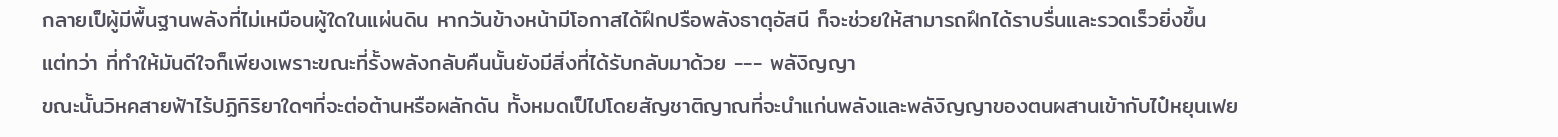กลายเป็ผู้มีพื้นฐานพลังที่ไม่เหมือนผู้ใดในแผ่นดิน หากวันข้างหน้ามีโอกาสได้ฝึกปรือพลังธาตุอัสนี ก็จะช่วยให้สามารถฝึกได้ราบรื่นและรวดเร็วยิ่งขึ้น
แต่ทว่า ที่ทำให้มันดีใจก็เพียงเพราะขณะที่รั้งพลังกลับคืนนั้นยังมีสิ่งที่ได้รับกลับมาด้วย --- พลังิญญา
ขณะนั้นวิหคสายฟ้าไร้ปฏิกิริยาใดๆที่จะต่อต้านหรือผลักดัน ทั้งหมดเป็ไปโดยสัญชาติญาณที่จะนำแก่นพลังและพลังิญญาของตนผสานเข้ากับไป๋หยุนเฟย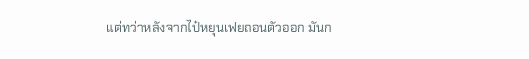แต่ทว่าหลังจากไป๋หยุนเฟยถอนตัวออก มันก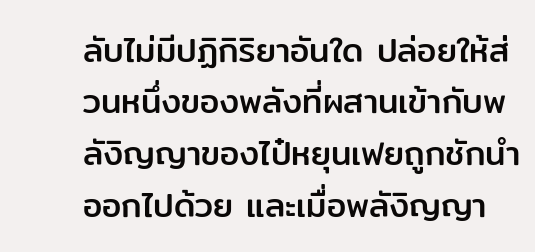ลับไม่มีปฏิกิริยาอันใด ปล่อยให้ส่วนหนึ่งของพลังที่ผสานเข้ากับพลังิญญาของไป๋หยุนเฟยถูกชักนำออกไปด้วย และเมื่อพลังิญญา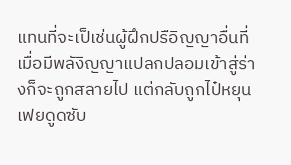แทนที่จะเป็เช่นผู้ฝึกปรือิญญาอื่นที่เมื่อมีพลังิญญาแปลกปลอมเข้าสู่ร่างก็จะถูกสลายไป แต่กลับถูกไป๋หยุนเฟยดูดซับ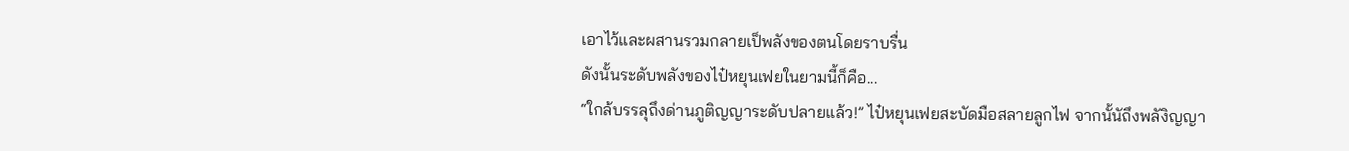เอาไว้และผสานรวมกลายเป็พลังของตนโดยราบรื่น
ดังนั้นระดับพลังของไป๋หยุนเฟยในยามนี้ก็คือ...
“ใกล้บรรลุถึงด่านภูติญญาระดับปลายแล้ว!” ไป๋หยุนเฟยสะบัดมือสลายลูกไฟ จากนั้นัถึงพลังิญญา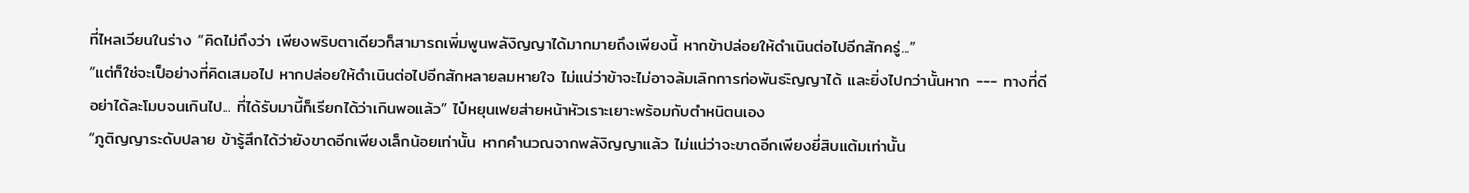ที่ไหลเวียนในร่าง “คิดไม่ถึงว่า เพียงพริบตาเดียวก็สามารถเพิ่มพูนพลังิญญาได้มากมายถึงเพียงนี้ หากข้าปล่อยให้ดำเนินต่อไปอีกสักครู่...”
“แต่ก็ใช่จะเป็อย่างที่คิดเสมอไป หากปล่อยให้ดำเนินต่อไปอีกสักหลายลมหายใจ ไม่แน่ว่าข้าจะไม่อาจล้มเลิกการก่อพันธะิญญาได้ และยิ่งไปกว่านั้นหาก --- ทางที่ดีอย่าได้ละโมบจนเกินไป... ที่ได้รับมานี้ก็เรียกได้ว่าเกินพอแล้ว” ไป๋หยุนเฟยส่ายหน้าหัวเราะเยาะพร้อมกับตำหนิตนเอง
“ภูติญญาระดับปลาย ข้ารู้สึกได้ว่ายังขาดอีกเพียงเล็กน้อยเท่านั้น หากคำนวณจากพลังิญญาแล้ว ไม่แน่ว่าจะขาดอีกเพียงยี่สิบแต้มเท่านั้น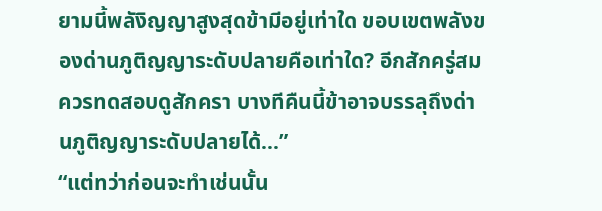ยามนี้พลังิญญาสูงสุดข้ามีอยู่เท่าใด ขอบเขตพลังของด่านภูติญญาระดับปลายคือเท่าใด? อีกสักครู่สมควรทดสอบดูสักครา บางทีคืนนี้ข้าอาจบรรลุถึงด่านภูติญญาระดับปลายได้...”
“แต่ทว่าก่อนจะทำเช่นนั้น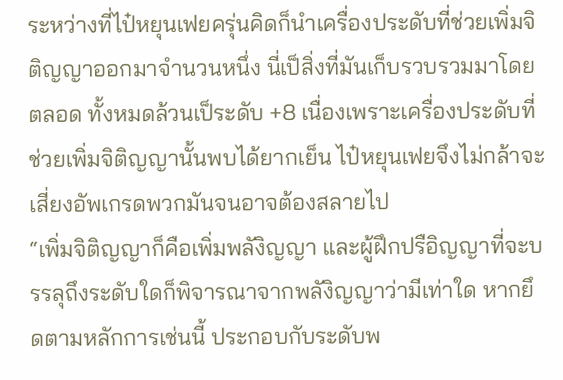ระหว่างที่ไป๋หยุนเฟยครุ่นคิดก็นำเครื่องประดับที่ช่วยเพิ่มจิติญญาออกมาจำนวนหนึ่ง นี่เป็สิ่งที่มันเก็บรวบรวมมาโดยตลอด ทั้งหมดล้วนเป็ระดับ +8 เนื่องเพราะเครื่องประดับที่ช่วยเพิ่มจิติญญานั้นพบได้ยากเย็น ไป๋หยุนเฟยจึงไม่กล้าจะเสี่ยงอัพเกรดพวกมันจนอาจต้องสลายไป
“เพิ่มจิติญญาก็คือเพิ่มพลังิญญา และผู้ฝึกปรือิญญาที่จะบรรลุถึงระดับใดก็พิจารณาจากพลังิญญาว่ามีเท่าใด หากยึดตามหลักการเช่นนี้ ประกอบกับระดับพ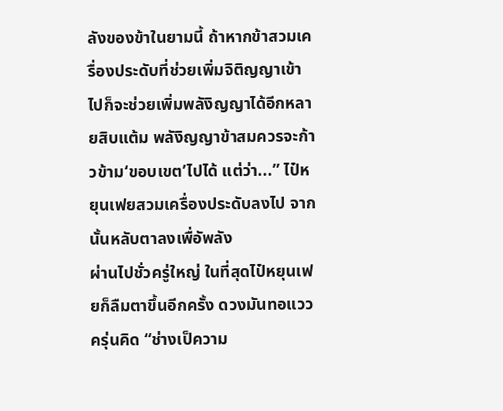ลังของข้าในยามนี้ ถ้าหากข้าสวมเครื่องประดับที่ช่วยเพิ่มจิติญญาเข้าไปก็จะช่วยเพิ่มพลังิญญาได้อีกหลายสิบแต้ม พลังิญญาข้าสมควรจะก้าวข้าม‘ขอบเขต’ไปได้ แต่ว่า...” ไป๋หยุนเฟยสวมเครื่องประดับลงไป จากนั้นหลับตาลงเพื่อัพลัง
ผ่านไปชั่วครู่ใหญ่ ในที่สุดไป๋หยุนเฟยก็ลืมตาขึ้นอีกครั้ง ดวงมันทอแววครุ่นคิด “ช่างเป็ความ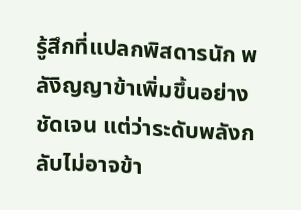รู้สึกที่แปลกพิสดารนัก พลังิญญาข้าเพิ่มขึ้นอย่างชัดเจน แต่ว่าระดับพลังกลับไม่อาจข้า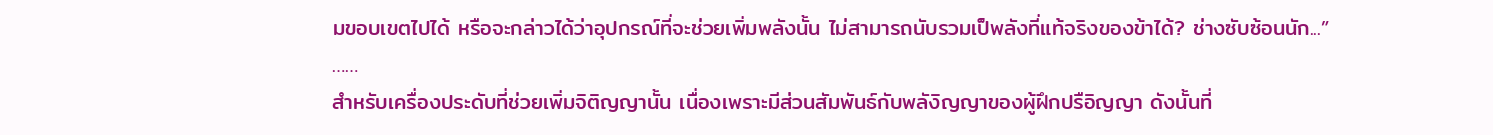มขอบเขตไปได้ หรือจะกล่าวได้ว่าอุปกรณ์ที่จะช่วยเพิ่มพลังนั้น ไม่สามารถนับรวมเป็พลังที่แท้จริงของข้าได้? ช่างซับซ้อนนัก...”
……
สำหรับเครื่องประดับที่ช่วยเพิ่มจิติญญานั้น เนื่องเพราะมีส่วนสัมพันธ์กับพลังิญญาของผู้ฝึกปรือิญญา ดังนั้นที่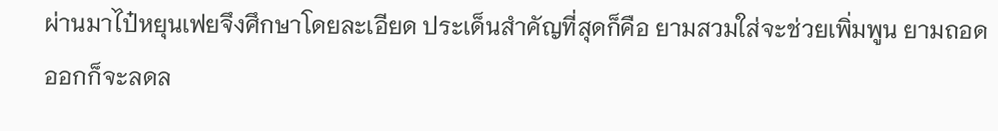ผ่านมาไป๋หยุนเฟยจึงศึกษาโดยละเอียด ประเด็นสำคัญที่สุดก็คือ ยามสวมใส่จะช่วยเพิ่มพูน ยามถอดออกก็จะลดล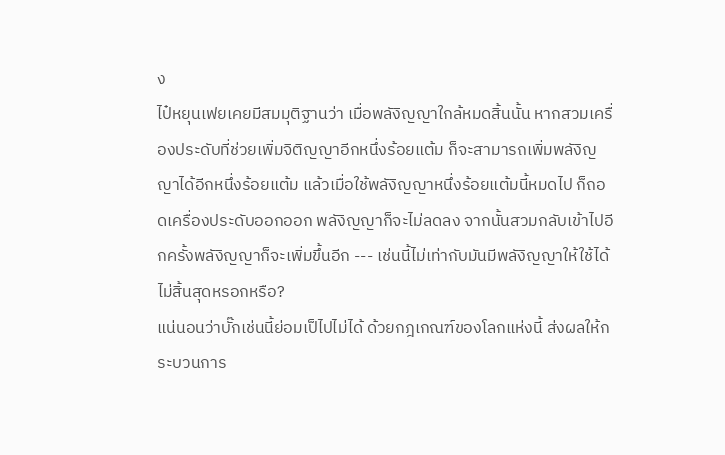ง
ไป๋หยุนเฟยเคยมีสมมุติฐานว่า เมื่อพลังิญญาใกล้หมดสิ้นนั้น หากสวมเครื่องประดับที่ช่วยเพิ่มจิติญญาอีกหนึ่งร้อยแต้ม ก็จะสามารถเพิ่มพลังิญญาได้อีกหนึ่งร้อยแต้ม แล้วเมื่อใช้พลังิญญาหนึ่งร้อยแต้มนี้หมดไป ก็ถอดเครื่องประดับออกออก พลังิญญาก็จะไม่ลดลง จากนั้นสวมกลับเข้าไปอีกครั้งพลังิญญาก็จะเพิ่มขึ้นอีก --- เช่นนี้ไม่เท่ากับมันมีพลังิญญาให้ใช้ได้ไม่สิ้นสุดหรอกหรือ?
แน่นอนว่าบั๊กเช่นนี้ย่อมเป็ไปไม่ได้ ด้วยกฎเกณฑ์ของโลกแห่งนี้ ส่งผลให้กระบวนการ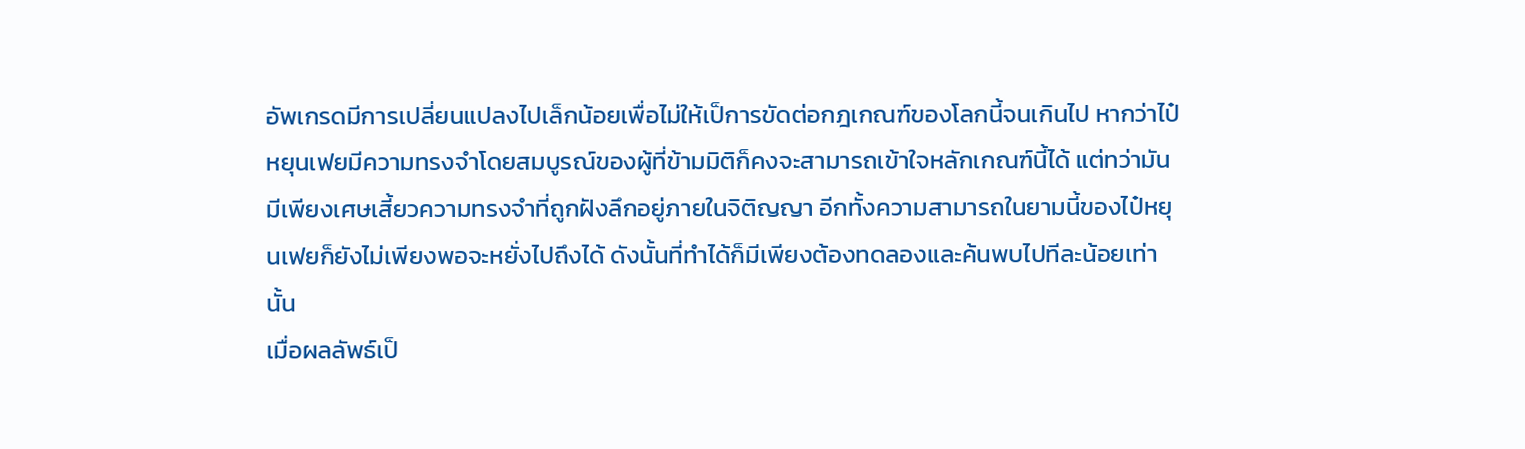อัพเกรดมีการเปลี่ยนแปลงไปเล็กน้อยเพื่อไม่ให้เป็การขัดต่อกฎเกณฑ์ของโลกนี้จนเกินไป หากว่าไป๋หยุนเฟยมีความทรงจำโดยสมบูรณ์ของผู้ที่ข้ามมิติก็คงจะสามารถเข้าใจหลักเกณฑ์นี้ได้ แต่ทว่ามันมีเพียงเศษเสี้ยวความทรงจำที่ถูกฝังลึกอยู่ภายในจิติญญา อีกทั้งความสามารถในยามนี้ของไป๋หยุนเฟยก็ยังไม่เพียงพอจะหยั่งไปถึงได้ ดังนั้นที่ทำได้ก็มีเพียงต้องทดลองและค้นพบไปทีละน้อยเท่านั้น
เมื่อผลลัพธ์เป็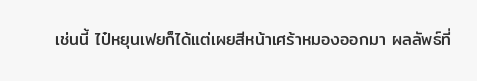เช่นนี้ ไป๋หยุนเฟยก็ได้แต่เผยสีหน้าเศร้าหมองออกมา ผลลัพธ์ที่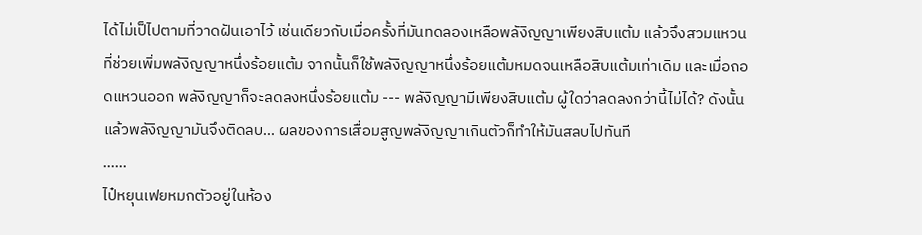ได้ไม่เป็ไปตามที่วาดฝันเอาไว้ เช่นเดียวกับเมื่อครั้งที่มันทดลองเหลือพลังิญญาเพียงสิบแต้ม แล้วจึงสวมแหวนที่ช่วยเพิ่มพลังิญญาหนึ่งร้อยแต้ม จากนั้นก็ใช้พลังิญญาหนึ่งร้อยแต้มหมดจนเหลือสิบแต้มเท่าเดิม และเมื่อถอดแหวนออก พลังิญญาก็จะลดลงหนึ่งร้อยแต้ม --- พลังิญญามีเพียงสิบแต้ม ผู้ใดว่าลดลงกว่านี้ไม่ได้? ดังนั้นแล้วพลังิญญามันจึงติดลบ... ผลของการเสื่อมสูญพลังิญญาเกินตัวก็ทำให้มันสลบไปทันที
……
ไป๋หยุนเฟยหมกตัวอยู่ในห้อง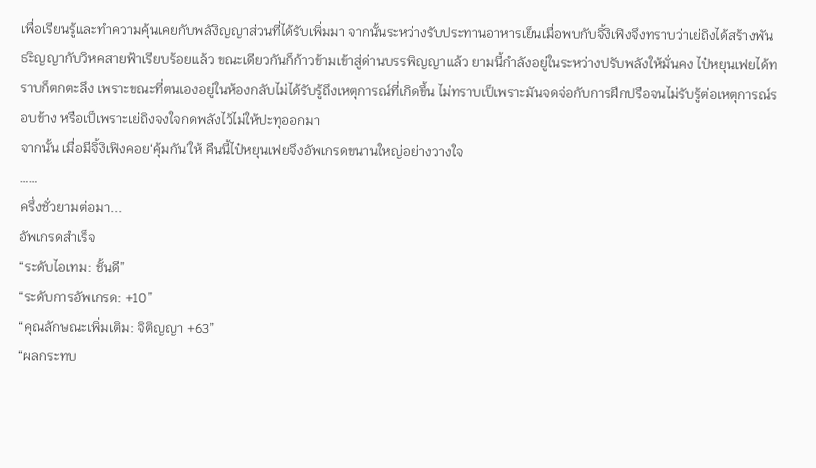เพื่อเรียนรู้และทำความคุ้นเคยกับพลังิญญาส่วนที่ได้รับเพิ่มมา จากนั้นระหว่างรับประทานอาหารเย็นเมื่อพบกับจิ้งิเฟิงจึงทราบว่าเย่ถิงได้สร้างพันธะิญญากับวิหคสายฟ้าเรียบร้อยแล้ว ขณะเดียวกันก็ก้าวข้ามเข้าสู่ด่านบรรพิญญาแล้ว ยามนี้กำลังอยู่ในระหว่างปรับพลังให้มั่นคง ไป๋หยุนเฟยได้ทราบก็ตกตะลึง เพราะขณะที่ตนเองอยู่ในห้องกลับไม่ได้รับรู้ถึงเหตุการณ์ที่เกิดขึ้น ไม่ทราบเป็เพราะมันจดจ่อกับการฝึกปรือจนไม่รับรู้ต่อเหตุการณ์รอบข้าง หรือเป็เพราะเย่ถิงจงใจกดพลังไว้ไม่ให้ปะทุออกมา
จากนั้น เมื่อมีจิ้งิเฟิงคอย‘คุ้มกัน’ให้ คืนนี้ไป๋หยุนเฟยจึงอัพเกรดขนานใหญ่อย่างวางใจ
……
ครึ่งชั่วยามต่อมา...
อัพเกรดสำเร็จ
“ระดับไอเทม: ชั้นดี”
“ระดับการอัพเกรด: +10”
“คุณลักษณะเพิ่มเติม: จิติญญา +63”
“ผลกระทบ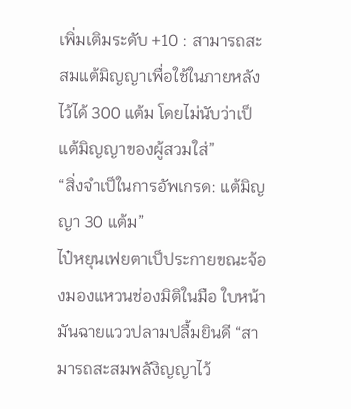เพิ่มเติมระดับ +10 : สามารถสะสมแต้มิญญาเพื่อใช้ในภายหลังไว้ได้ 300 แต้ม โดยไม่นับว่าเป็แต้มิญญาของผู้สวมใส่”
“สิ่งจำเป็ในการอัพเกรด: แต้มิญญา 30 แต้ม”
ไป๋หยุนเฟยตาเป็ประกายขณะจ้องมองแหวนช่องมิติในมือ ใบหน้ามันฉายแววปลามปลื้มยินดี “สามารถสะสมพลังิญญาไว้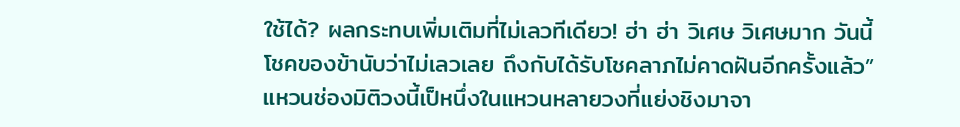ใช้ได้? ผลกระทบเพิ่มเติมที่ไม่เลวทีเดียว! ฮ่า ฮ่า วิเศษ วิเศษมาก วันนี้โชคของข้านับว่าไม่เลวเลย ถึงกับได้รับโชคลาภไม่คาดฝันอีกครั้งแล้ว”
แหวนช่องมิติวงนี้เป็หนึ่งในแหวนหลายวงที่แย่งชิงมาจา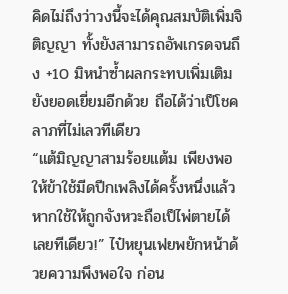คิดไม่ถึงว่าวงนี้จะได้คุณสมบัติเพิ่มจิติญญา ทั้งยังสามารถอัพเกรดจนถึง +10 มิหนำซ้ำผลกระทบเพิ่มเติมยังยอดเยี่ยมอีกด้วย ถือได้ว่าเป็โชคลาภที่ไม่เลวทีเดียว
“แต้มิญญาสามร้อยแต้ม เพียงพอให้ข้าใช้มีดปีกเพลิงได้ครั้งหนึ่งแล้ว หากใช้ให้ถูกจังหวะถือเป็ไพ่ตายได้เลยทีเดียว!” ไป๋หยุนเฟยพยักหน้าด้วยความพึงพอใจ ก่อน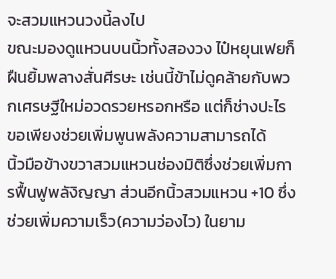จะสวมแหวนวงนี้ลงไป
ขณะมองดูแหวนบนนิ้วทั้งสองวง ไป๋หยุนเฟยก็ฝืนยิ้มพลางสั่นศีรษะ เช่นนี้ข้าไม่ดูคล้ายกับพวกเศรษฐีใหม่อวดรวยหรอกหรือ แต่ก็ช่างปะไร ขอเพียงช่วยเพิ่มพูนพลังความสามารถได้
นิ้วมือข้างขวาสวมแหวนช่องมิติซึ่งช่วยเพิ่มการฟื้นฟูพลังิญญา ส่วนอีกนิ้วสวมแหวน +10 ซึ่งช่วยเพิ่มความเร็ว(ความว่องไว) ในยาม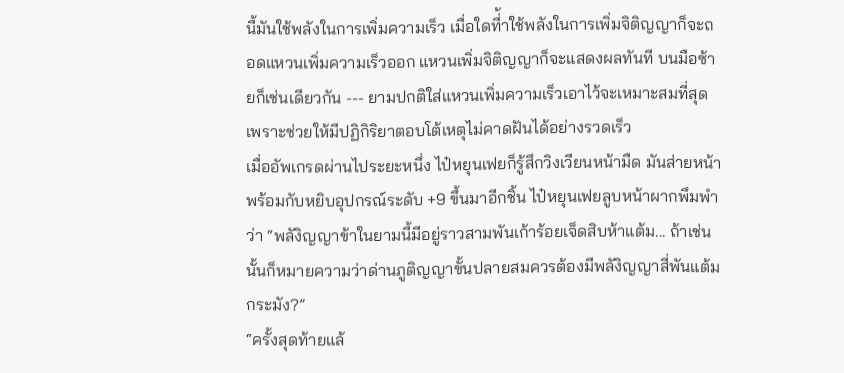นี้มันใช้พลังในการเพิ่มความเร็ว เมื่อใดที่้าใช้พลังในการเพิ่มจิติญญาก็จะถอดแหวนเพิ่มความเร็วออก แหวนเพิ่มจิติญญาก็จะแสดงผลทันที บนมือซ้ายก็เช่นเดียวกัน --- ยามปกติใส่แหวนเพิ่มความเร็วเอาไว้จะเหมาะสมที่สุด เพราะช่วยให้มีปฏิกิริยาตอบโต้เหตุไม่คาดฝันได้อย่างรวดเร็ว
เมื่ออัพเกรดผ่านไประยะหนึ่ง ไป๋หยุนเฟยก็รู้สึกวิงเวียนหน้ามืด มันส่ายหน้าพร้อมกับหยิบอุปกรณ์ระดับ +9 ขึ้นมาอีกชิ้น ไป๋หยุนเฟยลูบหน้าผากพึมพำว่า “พลังิญญาข้าในยามนี้มีอยู่ราวสามพันเก้าร้อยเจ็ดสิบห้าแต้ม... ถ้าเช่นนั้นก็หมายความว่าด่านภูติญญาขั้นปลายสมควรต้องมีพลังิญญาสี่พันแต้มกระมัง?”
“ครั้งสุดท้ายแล้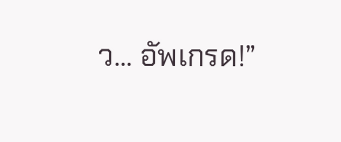ว... อัพเกรด!”